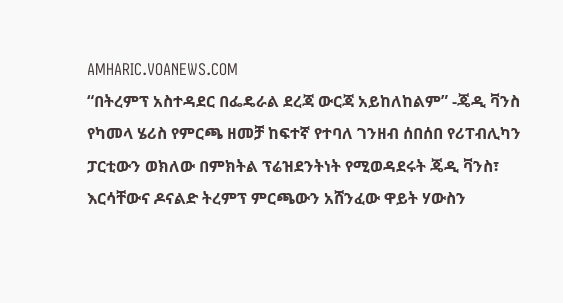AMHARIC.VOANEWS.COM
“በትረምፕ አስተዳደር በፌዴራል ደረጃ ውርጃ አይከለከልም” -ጄዲ ቫንስ
የካመላ ሄሪስ የምርጫ ዘመቻ ከፍተኛ የተባለ ገንዘብ ሰበሰበ የሪፐብሊካን ፓርቲውን ወክለው በምክትል ፕሬዝደንትነት የሚወዳደሩት ጄዲ ቫንስ፣ እርሳቸውና ዶናልድ ትረምፕ ምርጫውን አሸንፈው ዋይት ሃውስን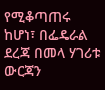የሚቆጣጠሩ ከሆነ፣ በፌዴራል ደረጃ በመላ ሃገሪቱ ውርጃን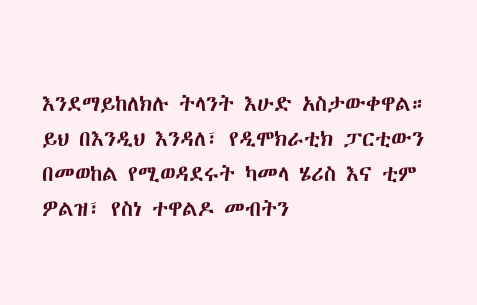እንደማይከለክሉ ትላንት እሁድ አስታውቀዋል። ይህ በእንዲህ እንዳለ፣ የዲሞክራቲክ ፓርቲውን በመወከል የሚወዳደሩት ካመላ ሄሪስ እና ቲም ዎልዝ፣ የስነ ተዋልዶ መብትን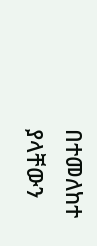በተመለከተ ያላቸውን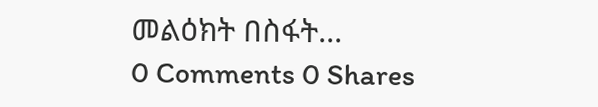መልዕክት በስፋት...
0 Comments 0 Shares